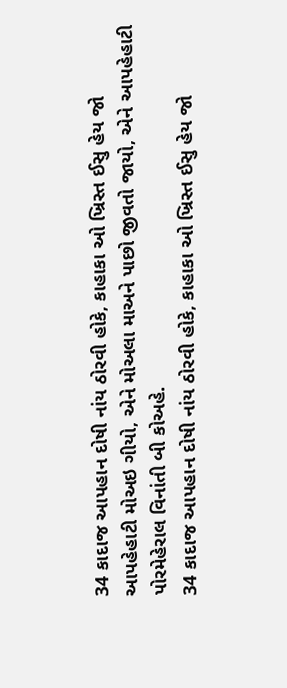34 કાદાજ આપહાન દોષી નાંય ઠોરવી હોકે, કાહાકા ઓ ખ્રિસ્ત ઈસુ હેય જો આપહેહાટી મોઅઇ ગીયો, એને મોઅલા માઅને પાછો જીવતો જાયો, એને આપહેહાટી પોરમેહેરાલ વિનાંતી બી કોઅહે.
34 કાદાજ આપહાન દોષી નાંય ઠોરવી હોકે, કાહાકા ઓ ખ્રિસ્ત ઈસુ હેય જો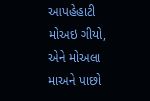આપહેહાટી મોઅઇ ગીયો, એને મોઅલા માઅને પાછો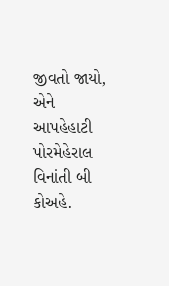જીવતો જાયો, એને આપહેહાટી પોરમેહેરાલ વિનાંતી બી કોઅહે.